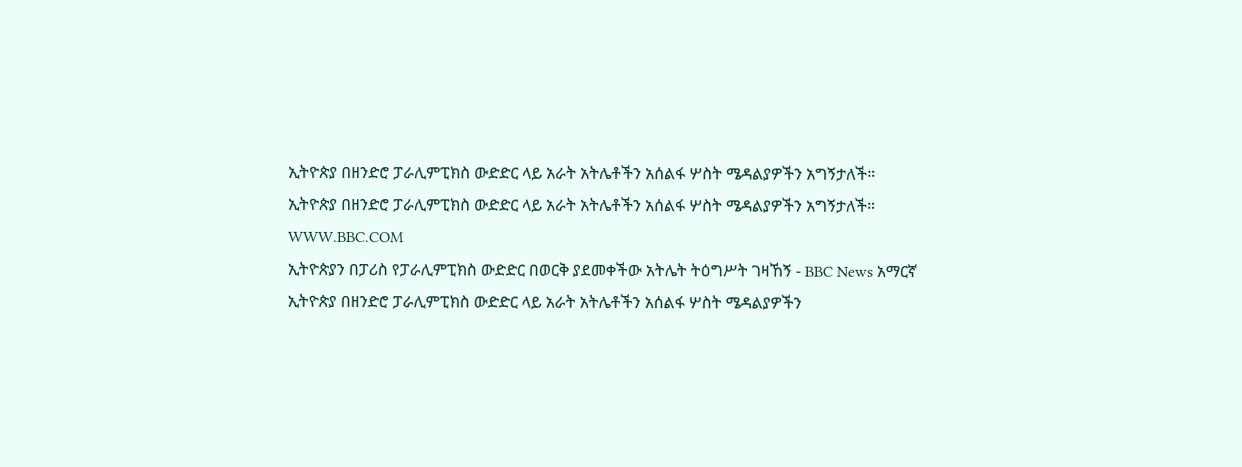ኢትዮጵያ በዘንድሮ ፓራሊምፒክስ ውድድር ላይ አራት አትሌቶችን አሰልፋ ሦስት ሜዳልያዎችን አግኝታለች።
ኢትዮጵያ በዘንድሮ ፓራሊምፒክስ ውድድር ላይ አራት አትሌቶችን አሰልፋ ሦስት ሜዳልያዎችን አግኝታለች።
WWW.BBC.COM
ኢትዮጵያን በፓሪስ የፓራሊምፒክስ ውድድር በወርቅ ያደመቀችው አትሌት ትዕግሥት ገዛኸኝ - BBC News አማርኛ
ኢትዮጵያ በዘንድሮ ፓራሊምፒክስ ውድድር ላይ አራት አትሌቶችን አሰልፋ ሦስት ሜዳልያዎችን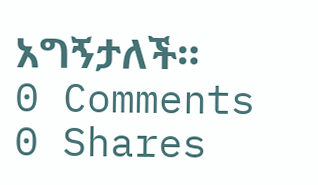አግኝታለች።
0 Comments 0 Shares